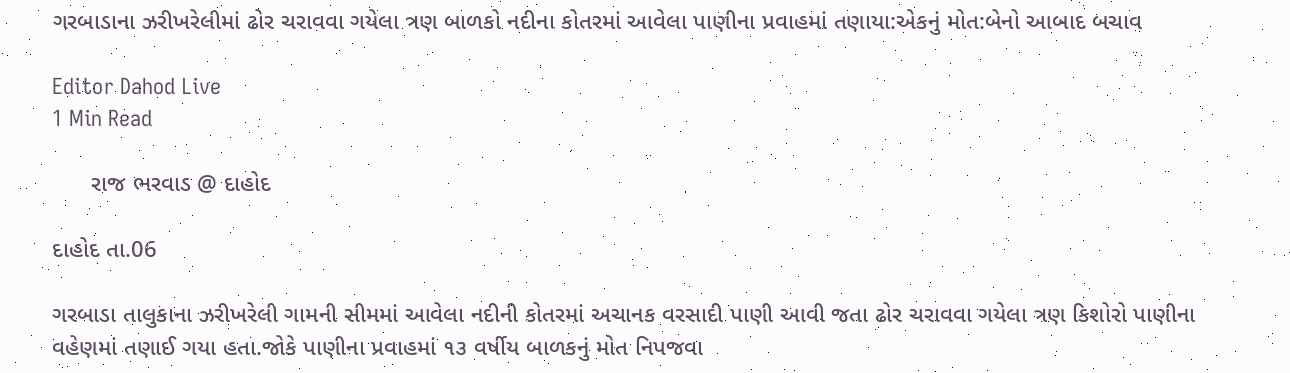ગરબાડાના ઝરીખરેલીમાં ઢોર ચરાવવા ગયેલા ત્રણ બાળકો નદીના કોતરમાં આવેલા પાણીના પ્રવાહમાં તણાયા:એકનું મોત:બેનો આબાદ બચાવ

Editor Dahod Live
1 Min Read

      રાજ ભરવાડ @ દાહોદ

દાહોદ તા.06

ગરબાડા તાલુકાના ઝરીખરેલી ગામની સીમમાં આવેલા નદીની કોતરમાં અચાનક વરસાદી પાણી આવી જતા ઢોર ચરાવવા ગયેલા ત્રણ કિશોરો પાણીના વહેણમાં તણાઈ ગયા હતા.જોકે પાણીના પ્રવાહમાં ૧૩ વર્ષીય બાળકનું મોત નિપજવા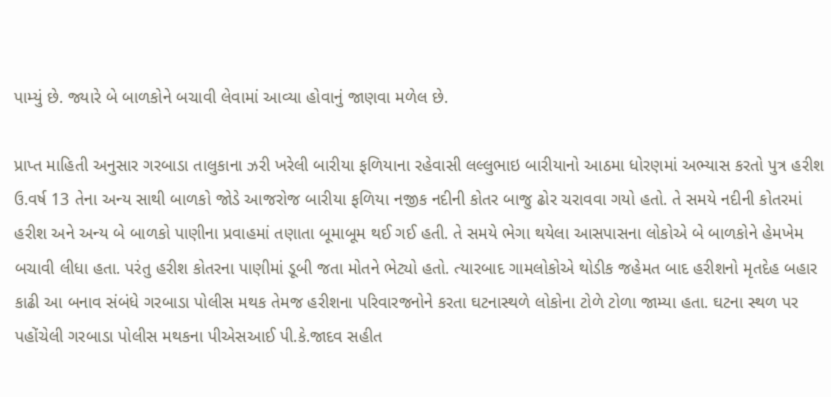પામ્યું છે. જ્યારે બે બાળકોને બચાવી લેવામાં આવ્યા હોવાનું જાણવા મળેલ છે.

પ્રાપ્ત માહિતી અનુસાર ગરબાડા તાલુકાના ઝરી ખરેલી બારીયા ફળિયાના રહેવાસી લલ્લુભાઇ બારીયાનો આઠમા ધોરણમાં અભ્યાસ કરતો પુત્ર હરીશ ઉ.વર્ષ 13 તેના અન્ય સાથી બાળકો જોડે આજરોજ બારીયા ફળિયા નજીક નદીની કોતર બાજુ ઢોર ચરાવવા ગયો હતો. તે સમયે નદીની કોતરમાં હરીશ અને અન્ય બે બાળકો પાણીના પ્રવાહમાં તણાતા બૂમાબૂમ થઈ ગઈ હતી. તે સમયે ભેગા થયેલા આસપાસના લોકોએ બે બાળકોને હેમખેમ બચાવી લીધા હતા. પરંતુ હરીશ કોતરના પાણીમાં ડૂબી જતા મોતને ભેટ્યો હતો. ત્યારબાદ ગામલોકોએ થોડીક જહેમત બાદ હરીશનો મૃતદેહ બહાર કાઢી આ બનાવ સંબંધે ગરબાડા પોલીસ મથક તેમજ હરીશના પરિવારજનોને કરતા ઘટનાસ્થળે લોકોના ટોળે ટોળા જામ્યા હતા. ઘટના સ્થળ પર પહોંચેલી ગરબાડા પોલીસ મથકના પીએસઆઈ પી.કે.જાદવ સહીત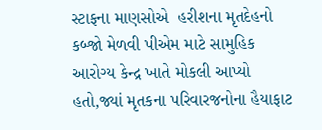સ્ટાફના માણસોએ  હરીશના મૃતદેહનો કબ્જો મેળવી પીએમ માટે સામુહિક આરોગ્ય કેન્દ્ર ખાતે મોકલી આપ્યો હતો,જ્યાં મૃતકના પરિવારજનોના હૈયાફાટ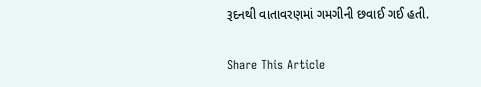રૂદનથી વાતાવરણમાં ગમગીની છવાઈ ગઈ હતી.

Share This Article